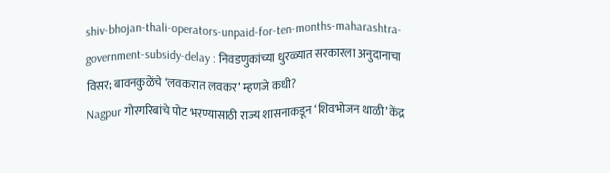shiv-bhojan-thali-operators-unpaid-for-ten-months-maharashtra-government-subsidy-delay : निवडणुकांच्या धुरळ्यात सरकारला अनुदानाचा विसर; बावनकुळेंचे ‘लवकरात लवकर’ म्हणजे कधी?
Nagpur गोरगरिबांचे पोट भरण्यासाठी राज्य शासनाकडून ‘शिवभोजन थाळी’ केंद्र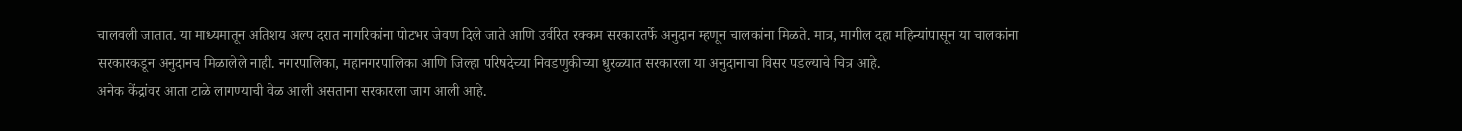चालवली जातात. या माध्यमातून अतिशय अल्प दरात नागरिकांना पोटभर जेवण दिले जाते आणि उर्वरित रक्कम सरकारतर्फे अनुदान म्हणून चालकांना मिळते. मात्र, मागील दहा महिन्यांपासून या चालकांना सरकारकडून अनुदानच मिळालेले नाही. नगरपालिका, महानगरपालिका आणि जिल्हा परिषदेच्या निवडणुकीच्या धुरळ्यात सरकारला या अनुदानाचा विसर पडल्याचे चित्र आहे.
अनेक केंद्रांवर आता टाळे लागण्याची वेळ आली असताना सरकारला जाग आली आहे.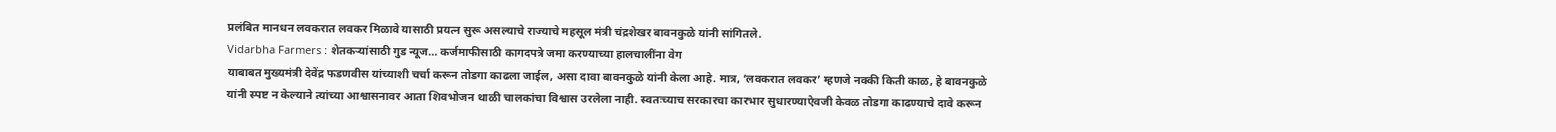प्रलंबित मानधन लवकरात लवकर मिळावे यासाठी प्रयत्न सुरू असल्याचे राज्याचे महसूल मंत्री चंद्रशेखर बावनकुळे यांनी सांगितले.
Vidarbha Farmers : शेतकऱ्यांसाठी गुड न्यूज… कर्जमाफीसाठी कागदपत्रे जमा करण्याच्या हालचालींना वेग
याबाबत मुख्यमंत्री देवेंद्र फडणवीस यांच्याशी चर्चा करून तोडगा काढला जाईल, असा दावा बावनकुळे यांनी केला आहे. मात्र, ‘लवकरात लवकर’ म्हणजे नक्की किती काळ, हे बावनकुळे यांनी स्पष्ट न केल्याने त्यांच्या आश्वासनावर आता शिवभोजन थाळी चालकांचा विश्वास उरलेला नाही. स्वतःच्याच सरकारचा कारभार सुधारण्याऐवजी केवळ तोडगा काढण्याचे दावे करून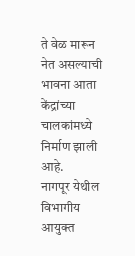ते वेळ मारून नेत असल्याची भावना आता केंद्रांच्या चालकांमध्ये निर्माण झाली आहे.
नागपूर येथील विभागीय आयुक्त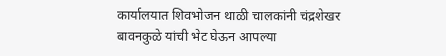कार्यालयात शिवभोजन थाळी चालकांनी चंद्रशेखर बावनकुळे यांची भेट घेऊन आपल्या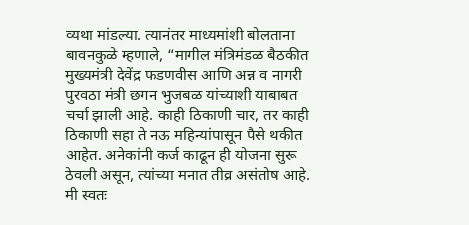व्यथा मांडल्या. त्यानंतर माध्यमांशी बोलताना बावनकुळे म्हणाले, “मागील मंत्रिमंडळ बैठकीत मुख्यमंत्री देवेंद्र फडणवीस आणि अन्न व नागरी पुरवठा मंत्री छगन भुजबळ यांच्याशी याबाबत चर्चा झाली आहे. काही ठिकाणी चार, तर काही ठिकाणी सहा ते नऊ महिन्यांपासून पैसे थकीत आहेत. अनेकांनी कर्ज काढून ही योजना सुरू ठेवली असून, त्यांच्या मनात तीव्र असंतोष आहे. मी स्वतः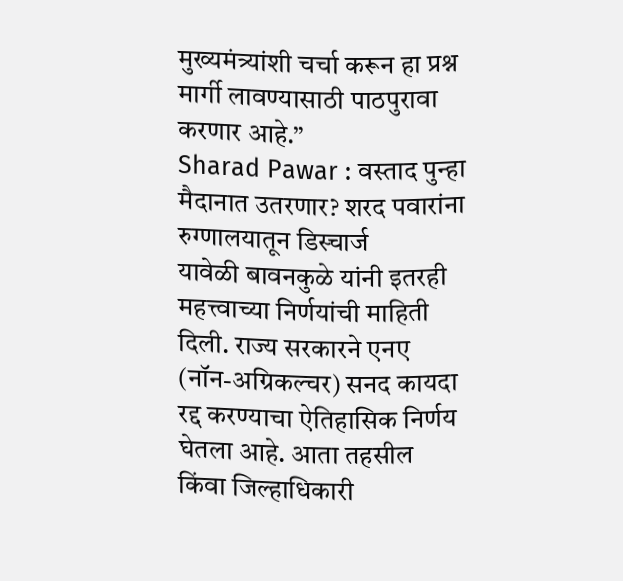मुख्यमंत्र्यांशी चर्चा करून हा प्रश्न मार्गी लावण्यासाठी पाठपुरावा करणार आहे.”
Sharad Pawar : वस्ताद पुन्हा मैदानात उतरणार? शरद पवारांना रुग्णालयातून डिस्चार्ज
यावेळी बावनकुळे यांनी इतरही महत्त्वाच्या निर्णयांची माहिती दिली. राज्य सरकारने एनए (नॉन-अग्रिकल्चर) सनद कायदा रद्द करण्याचा ऐतिहासिक निर्णय घेतला आहे. आता तहसील किंवा जिल्हाधिकारी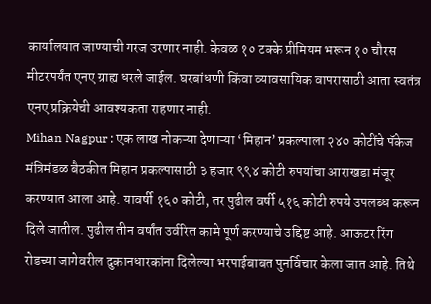कार्यालयात जाण्याची गरज उरणार नाही. केवळ १० टक्के प्रीमियम भरून १० चौरस मीटरपर्यंत एनए ग्राह्य धरले जाईल. घरबांधणी किंवा व्यावसायिक वापरासाठी आता स्वतंत्र एनए प्रक्रियेची आवश्यकता राहणार नाही.
Mihan Nagpur : एक लाख नोकऱ्या देणाऱ्या ‘मिहान’ प्रकल्पाला २४० कोटींचे पॅकेज
मंत्रिमंडळ बैठकीत मिहान प्रकल्पासाठी ३ हजार ९९४ कोटी रुपयांचा आराखडा मंजूर करण्यात आला आहे. यावर्षी १६० कोटी, तर पुढील वर्षी ५१६ कोटी रुपये उपलब्ध करून दिले जातील. पुढील तीन वर्षांत उर्वरित कामे पूर्ण करण्याचे उद्दिष्ट आहे. आऊटर रिंग रोडच्या जागेवरील दुकानधारकांना दिलेल्या भरपाईबाबत पुनर्विचार केला जात आहे. तिथे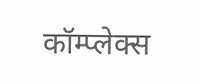कॉम्प्लेक्स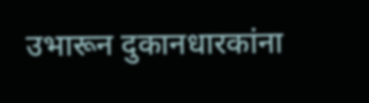उभारून दुकानधारकांना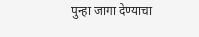पुन्हा जागा देण्याचा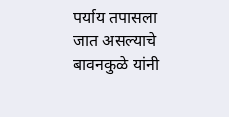पर्याय तपासला जात असल्याचे बावनकुळे यांनी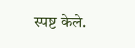स्पष्ट केले.